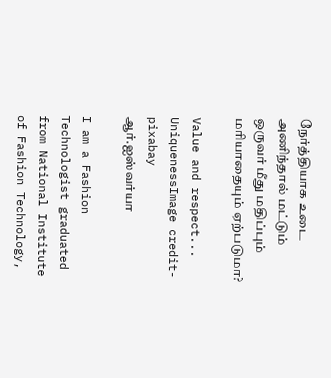நேர்த்தியாக உடை அணிந்தால் மட்டும் ஒருவர் மீது மதிப்பும் மரியாதையும் ஏற்படுமா?

Value and respect...
UniquenessImage credit- pixabay
ஆர்.ஐஸ்வர்யா

I am a Fashion Technologist graduated from National Institute of Fashion Technology,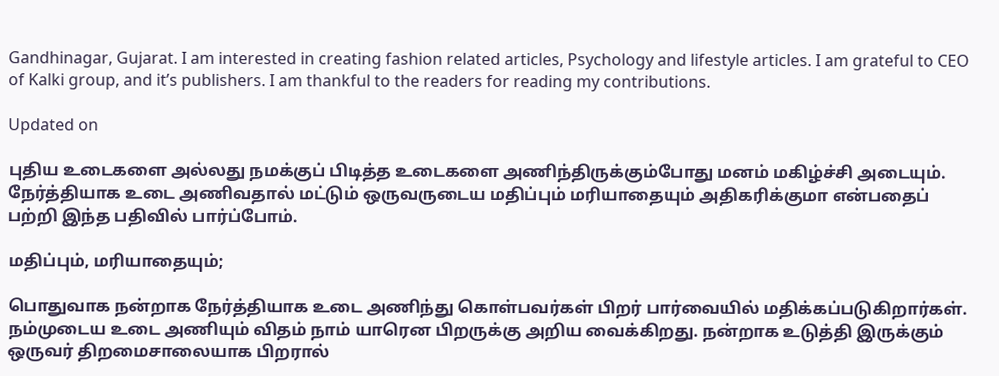Gandhinagar, Gujarat. I am interested in creating fashion related articles, Psychology and lifestyle articles. I am grateful to CEO of Kalki group, and it’s publishers. I am thankful to the readers for reading my contributions.

Updated on

புதிய உடைகளை அல்லது நமக்குப் பிடித்த உடைகளை அணிந்திருக்கும்போது மனம் மகிழ்ச்சி அடையும். நேர்த்தியாக உடை அணிவதால் மட்டும் ஒருவருடைய மதிப்பும் மரியாதையும் அதிகரிக்குமா என்பதைப் பற்றி இந்த பதிவில் பார்ப்போம்.

மதிப்பும், மரியாதையும்;

பொதுவாக நன்றாக நேர்த்தியாக உடை அணிந்து கொள்பவர்கள் பிறர் பார்வையில் மதிக்கப்படுகிறார்கள். நம்முடைய உடை அணியும் விதம் நாம் யாரென பிறருக்கு அறிய வைக்கிறது. நன்றாக உடுத்தி இருக்கும் ஒருவர் திறமைசாலையாக பிறரால்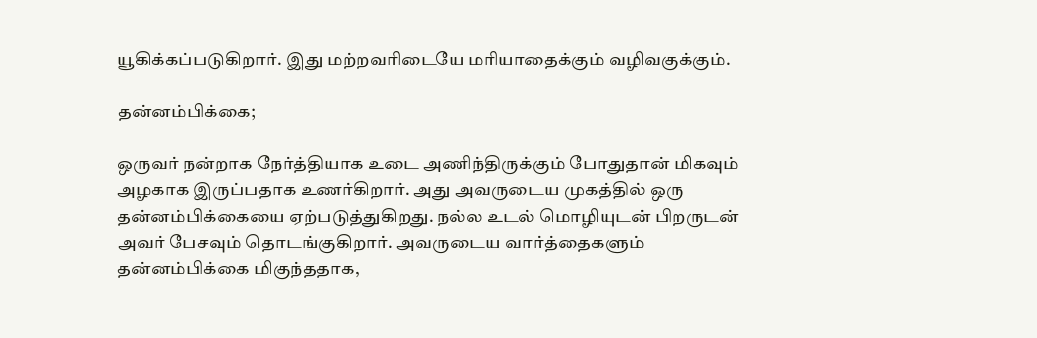யூகிக்கப்படுகிறார். இது மற்றவரிடையே மரியாதைக்கும் வழிவகுக்கும்.

தன்னம்பிக்கை;

ஒருவர் நன்றாக நேர்த்தியாக உடை அணிந்திருக்கும் போதுதான் மிகவும் அழகாக இருப்பதாக உணர்கிறார். அது அவருடைய முகத்தில் ஒரு தன்னம்பிக்கையை ஏற்படுத்துகிறது. நல்ல உடல் மொழியுடன் பிறருடன் அவர் பேசவும் தொடங்குகிறார். அவருடைய வார்த்தைகளும் தன்னம்பிக்கை மிகுந்ததாக,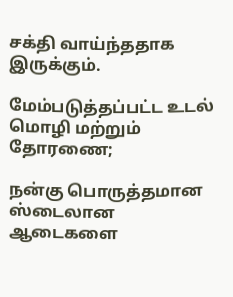சக்தி வாய்ந்ததாக இருக்கும்.

மேம்படுத்தப்பட்ட உடல் மொழி மற்றும் தோரணை;

நன்கு பொருத்தமான ஸ்டைலான ஆடைகளை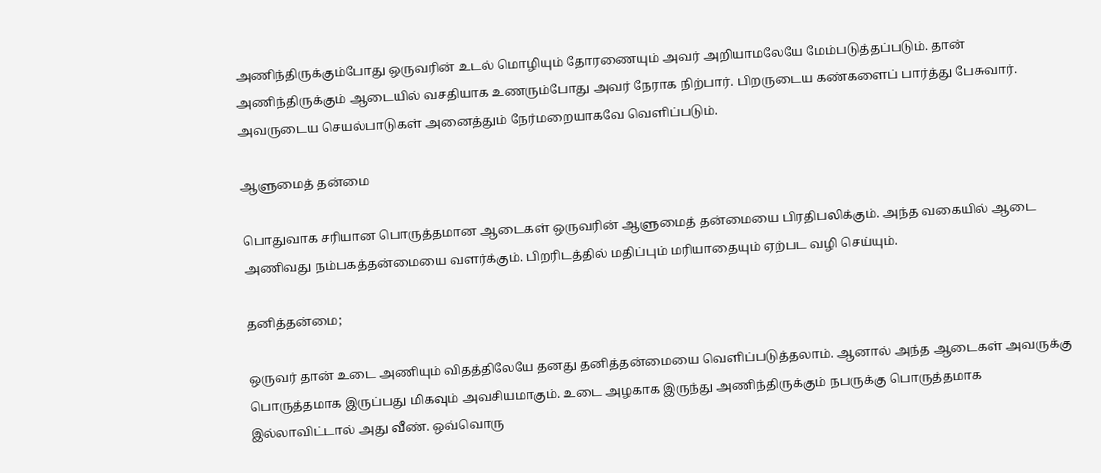அணிந்திருக்கும்போது ஒருவரின் உடல் மொழியும் தோரணையும் அவர் அறியாமலேயே மேம்படுத்தப்படும். தான் அணிந்திருக்கும் ஆடையில் வசதியாக உணரும்போது அவர் நேராக நிற்பார். பிறருடைய கண்களைப் பார்த்து பேசுவார். அவருடைய செயல்பாடுகள் அனைத்தும் நேர்மறையாகவே வெளிப்படும்.

ஆளுமைத் தன்மை

பொதுவாக சரியான பொருத்தமான ஆடைகள் ஒருவரின் ஆளுமைத் தன்மையை பிரதிபலிக்கும். அந்த வகையில் ஆடை அணிவது நம்பகத்தன்மையை வளர்க்கும். பிறரிடத்தில் மதிப்பும் மரியாதையும் ஏற்பட வழி செய்யும்.

தனித்தன்மை;

ஒருவர் தான் உடை அணியும் விதத்திலேயே தனது தனித்தன்மையை வெளிப்படுத்தலாம். ஆனால் அந்த ஆடைகள் அவருக்கு பொருத்தமாக இருப்பது மிகவும் அவசியமாகும். உடை அழகாக இருந்து அணிந்திருக்கும் நபருக்கு பொருத்தமாக இல்லாவிட்டால் அது வீண். ஒவ்வொரு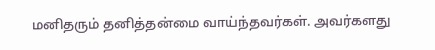மனிதரும் தனித்தன்மை வாய்ந்தவர்கள். அவர்களது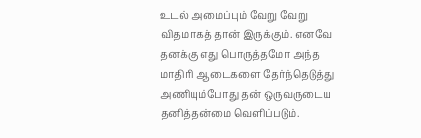உடல் அமைப்பும் வேறு வேறு விதமாகத் தான் இருக்கும். எனவே தனக்கு எது பொருத்தமோ அந்த மாதிரி ஆடைகளை தேர்ந்தெடுத்து அணியும்போது தன் ஒருவருடைய தனித்தன்மை வெளிப்படும்.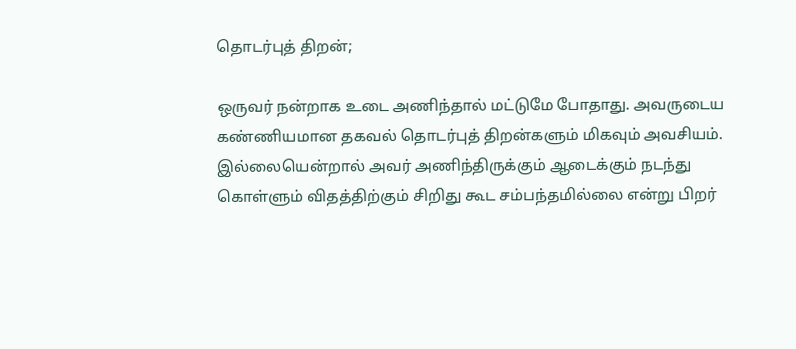தொடர்புத் திறன்;

ஒருவர் நன்றாக உடை அணிந்தால் மட்டுமே போதாது. அவருடைய கண்ணியமான தகவல் தொடர்புத் திறன்களும் மிகவும் அவசியம். இல்லையென்றால் அவர் அணிந்திருக்கும் ஆடைக்கும் நடந்து கொள்ளும் விதத்திற்கும் சிறிது கூட சம்பந்தமில்லை என்று பிறர்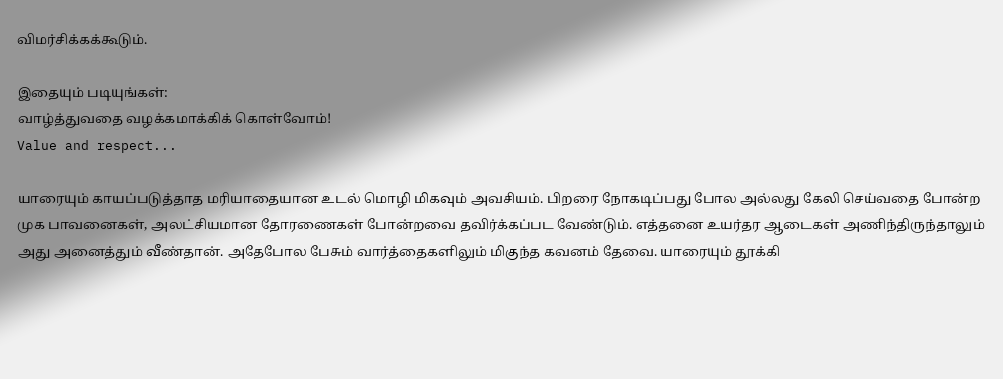விமர்சிக்கக்கூடும்.

இதையும் படியுங்கள்:
வாழ்த்துவதை வழக்கமாக்கிக் கொள்வோம்!
Value and respect...

யாரையும் காயப்படுத்தாத மரியாதையான உடல் மொழி மிகவும் அவசியம். பிறரை நோகடிப்பது போல அல்லது கேலி செய்வதை போன்ற முக பாவனைகள், அலட்சியமான தோரணைகள் போன்றவை தவிர்க்கப்பட வேண்டும். எத்தனை உயர்தர ஆடைகள் அணிந்திருந்தாலும் அது அனைத்தும் வீண்தான். அதேபோல பேசும் வார்த்தைகளிலும் மிகுந்த கவனம் தேவை. யாரையும் தூக்கி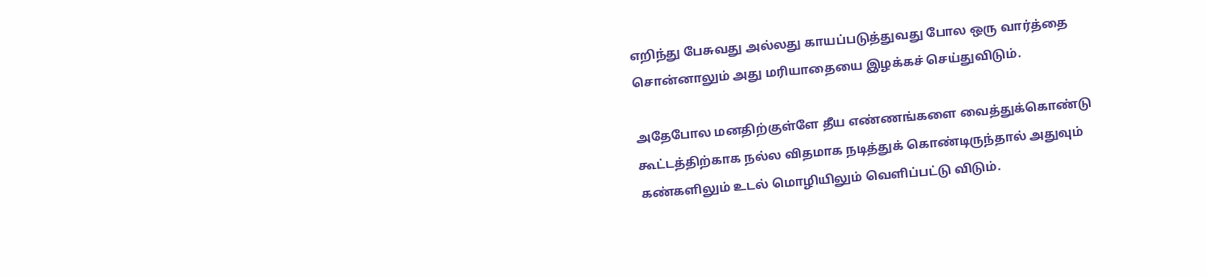எறிந்து பேசுவது அல்லது காயப்படுத்துவது போல ஒரு வார்த்தை சொன்னாலும் அது மரியாதையை இழக்கச் செய்துவிடும்.

அதேபோல மனதிற்குள்ளே தீய எண்ணங்களை வைத்துக்கொண்டு கூட்டத்திற்காக நல்ல விதமாக நடித்துக் கொண்டிருந்தால் அதுவும் கண்களிலும் உடல் மொழியிலும் வெளிப்பட்டு விடும்.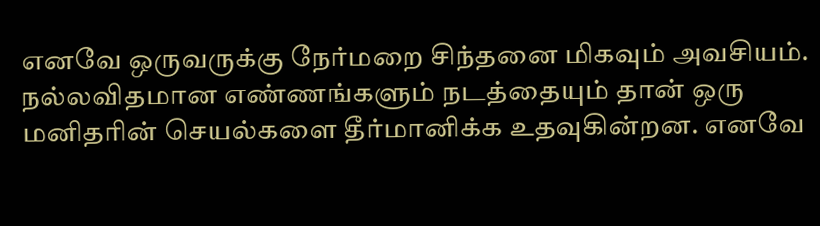எனவே ஒருவருக்கு நேர்மறை சிந்தனை மிகவும் அவசியம். நல்லவிதமான எண்ணங்களும் நடத்தையும் தான் ஒரு மனிதரின் செயல்களை தீர்மானிக்க உதவுகின்றன. எனவே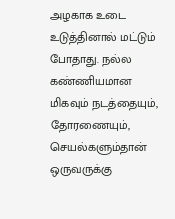அழகாக உடை உடுத்தினால் மட்டும் போதாது. நல்ல கண்ணியமான மிகவும் நடத்தையும், தோரணையும், செயல்களும்தான் ஒருவருக்கு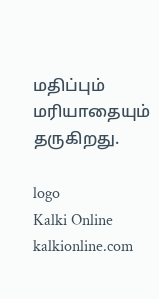மதிப்பும் மரியாதையும் தருகிறது.

logo
Kalki Online
kalkionline.com